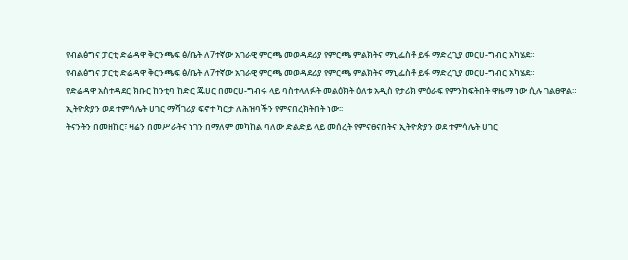የብልፅግና ፓርቲ ድሬዳዋ ቅርንጫፍ ፅ/ቤት ለ7ተኛው አገራዊ ምርጫ መወዳደሪያ የምርጫ ምልክትና ማኒፌስቶ ይፋ ማድረጊያ መርሀ-ግብር አካሄደ።
የብልፅግና ፓርቲ ድሬዳዋ ቅርንጫፍ ፅ/ቤት ለ7ተኛው አገራዊ ምርጫ መወዳደሪያ የምርጫ ምልክትና ማኒፌስቶ ይፋ ማድረጊያ መርሀ-ግብር አካሄደ።
የድሬዳዋ አስተዳደር ክቡር ከንቲባ ከድር ጁሀር በመርሀ-ግብሩ ላይ ባስተላለፉት መልዕክት ዕለቱ አዲስ የታሪክ ምዕራፍ የምንከፍትበት ዋዜማ ነው ሲሉ ገልፀዋል።
ኢትዮጵያን ወደ ተምሳሌት ሀገር ማሻገሪያ ፍኖተ ካርታ ለሕዝባችን የምናበረክትበት ነው፡፡
ትናንትን በመዘከር፣ ዛሬን በመሥራትና ነገን በማለም መካከል ባለው ድልድይ ላይ መሰረት የምናፀናበትና ኢትዮጵያን ወደ ተምሳሌት ሀገር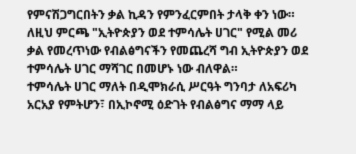የምናሽጋግርበትን ቃል ኪዳን የምንፈርምበት ታላቅ ቀን ነው።
ለዚህ ምርጫ "ኢትዮጵያን ወደ ተምሳሌት ሀገር" የሚል መሪ ቃል የመረጥነው የብልፅግናችን የመጨረሻ ግብ ኢትዮጵያን ወደ ተምሳሌት ሀገር ማሻገር በመሆኑ ነው ብለዋል።
ተምሳሌት ሀገር ማለት በዲሞክራሲ ሥርዓት ግንባታ ለአፍሪካ አርአያ የምትሆን፣ በኢኮኖሚ ዕድገት የብልፅግና ማማ ላይ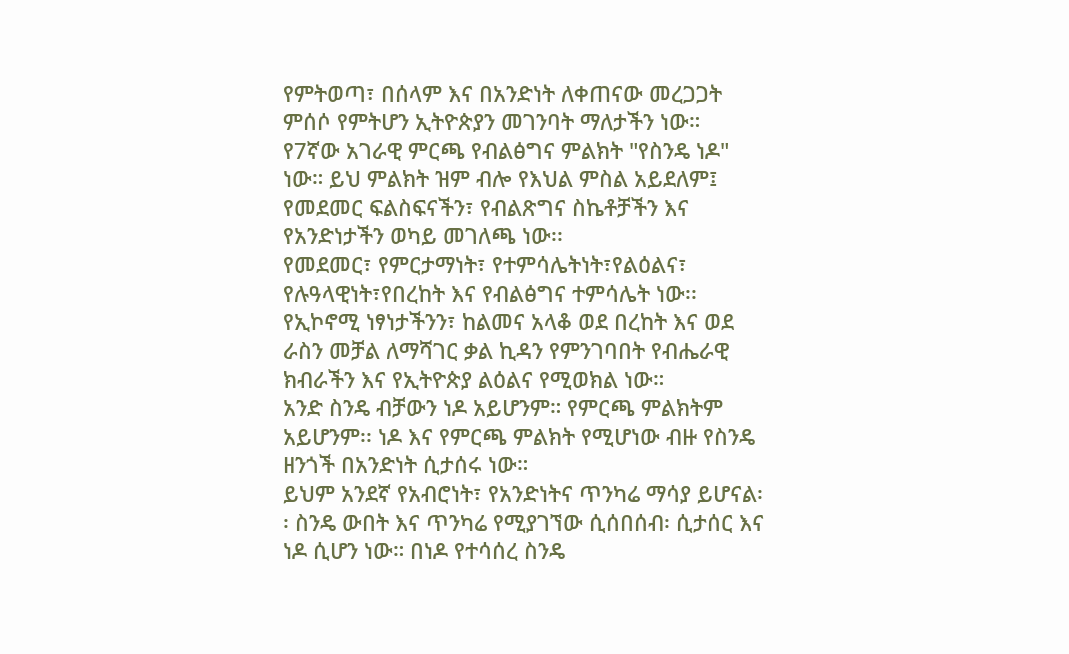የምትወጣ፣ በሰላም እና በአንድነት ለቀጠናው መረጋጋት ምሰሶ የምትሆን ኢትዮጵያን መገንባት ማለታችን ነው።
የ7ኛው አገራዊ ምርጫ የብልፅግና ምልክት "የስንዴ ነዶ" ነው። ይህ ምልክት ዝም ብሎ የእህል ምስል አይደለም፤ የመደመር ፍልስፍናችን፣ የብልጽግና ስኬቶቻችን እና የአንድነታችን ወካይ መገለጫ ነው፡፡
የመደመር፣ የምርታማነት፣ የተምሳሌትነት፣የልዕልና፣ የሉዓላዊነት፣የበረከት እና የብልፅግና ተምሳሌት ነው፡፡
የኢኮኖሚ ነፃነታችንን፣ ከልመና አላቆ ወደ በረከት እና ወደ ራስን መቻል ለማሻገር ቃል ኪዳን የምንገባበት የብሔራዊ ክብራችን እና የኢትዮጵያ ልዕልና የሚወክል ነው።
አንድ ስንዴ ብቻውን ነዶ አይሆንም። የምርጫ ምልክትም አይሆንም፡፡ ነዶ እና የምርጫ ምልክት የሚሆነው ብዙ የስንዴ ዘንጎች በአንድነት ሲታሰሩ ነው።
ይህም አንደኛ የአብሮነት፣ የአንድነትና ጥንካሬ ማሳያ ይሆናል፡፡ ስንዴ ውበት እና ጥንካሬ የሚያገኘው ሲሰበሰብ፡ ሲታሰር እና ነዶ ሲሆን ነው። በነዶ የተሳሰረ ስንዴ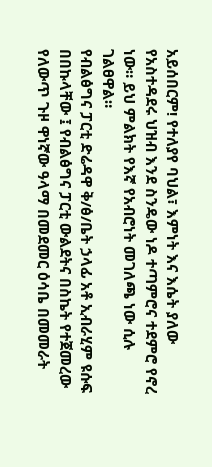አይሰበርም! የተለያየ ባህል፣ እምነት እና እሴት ያለው የአስተዳደሩ ህዝብ እንደ ስንዴው ነዶ ተጣምሮና ተደምሮ የኖረ ነው። ይህ ምልክት የእኛ የአብሮነት መገለጫ ነው ሲሉ ገልፀዋል።
የብልፅግና ፓርቲ ድሬዳዋ ቅ/ፅ/ቤት ኃላፊ አቶ ኢብራሂም ዩሱፍ በበኩላቸው ፤ የብልፅግና ፓርቲ ውልደትና በስኬት የተጀመረው የለውጥ ጉዞ ዋነኛው ዓላማ በመደመር ዕሳቤ በመመራት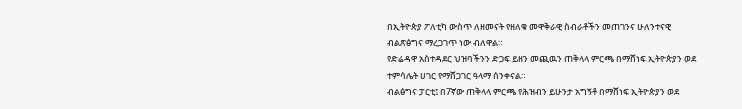በኢትዮጵያ ፖለቲካ ውስጥ ለዘመናት የዘለቁ መዋቅራዊ ስብራቶችን መጠገንና ሁለንተናዊ ብልጽፅግና ማረጋገጥ ነው ብለዋል።
የድሬዳዋ አስተዳደር ህዝባችንን ድጋፍ ይዘን መጪዉን ጠቅላላ ምርጫ በማሸነፍ ኢትዮጵያን ወደ ተምሳሌት ሀገር የማሸጋገር ዓላማ ሰንቀናል።
ብልፅግና ፓርቲ፤ በ7ኛው ጠቅላላ ምርጫ የሕዝብን ይሁንታ አግኝቶ በማሸነፍ ኢትዮጵያን ወደ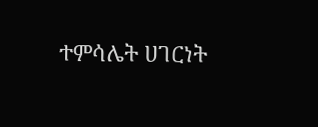ተምሳሌት ሀገርነት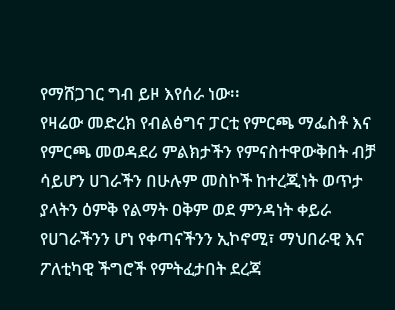የማሸጋገር ግብ ይዞ እየሰራ ነው፡፡
የዛሬው መድረክ የብልፅግና ፓርቲ የምርጫ ማፌስቶ እና የምርጫ መወዳደሪ ምልክታችን የምናስተዋውቅበት ብቻ ሳይሆን ሀገራችን በሁሉም መስኮች ከተረጂነት ወጥታ ያላትን ዕምቅ የልማት ዐቅም ወደ ምንዳነት ቀይራ የሀገራችንን ሆነ የቀጣናችንን ኢኮኖሚ፣ ማህበራዊ እና ፖለቲካዊ ችግሮች የምትፈታበት ደረጃ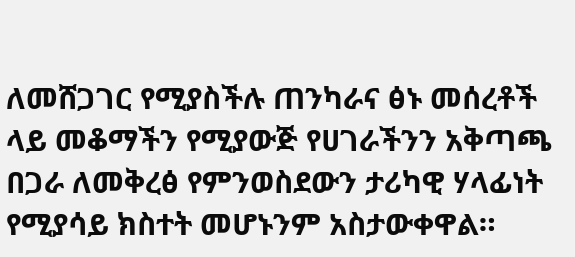ለመሸጋገር የሚያስችሉ ጠንካራና ፅኑ መሰረቶች ላይ መቆማችን የሚያውጅ የሀገራችንን አቅጣጫ በጋራ ለመቅረፅ የምንወስደውን ታሪካዊ ሃላፊነት የሚያሳይ ክስተት መሆኑንም አስታውቀዋል።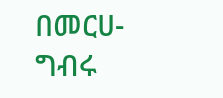በመርሀ-ግብሩ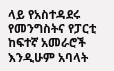ላይ የአስተዳደሩ የመንግስትና የፓርቲ ከፍተኛ አመራሮች እንዲሁም አባላት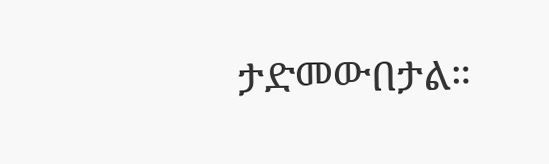ታድመውበታል።